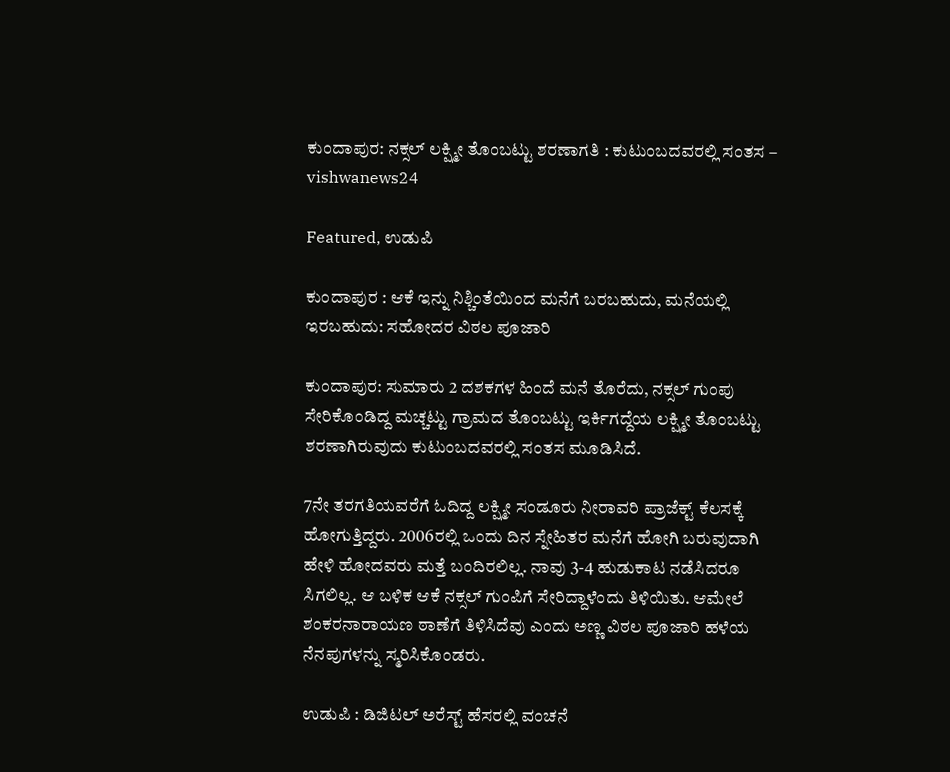ಕುಂದಾಪುರ: ನಕ್ಸಲ್ ಲಕ್ಷ್ಮೀ ತೊಂಬಟ್ಟು ಶರಣಾಗತಿ : ಕುಟುಂಬದವರಲ್ಲಿ ಸಂತಸ – vishwanews24

Featured, ಉಡುಪಿ

ಕುಂದಾಪುರ : ಆಕೆ ಇನ್ನು ನಿಶ್ಚಿಂತೆಯಿಂದ ಮನೆಗೆ ಬರಬಹುದು, ಮನೆಯಲ್ಲಿ ಇರಬಹುದು: ಸಹೋದರ ವಿಠಲ ಪೂಜಾರಿ

ಕುಂದಾಪುರ: ಸುಮಾರು 2 ದಶಕಗಳ ಹಿಂದೆ ಮನೆ ತೊರೆದು, ನಕ್ಸಲ್‌ ಗುಂಪು ಸೇರಿಕೊಂಡಿದ್ದ ಮಚ್ಚಟ್ಟು ಗ್ರಾಮದ ತೊಂಬಟ್ಟು ಇರ್ಕಿಗದ್ದೆಯ ಲಕ್ಷ್ಮೀ ತೊಂಬಟ್ಟು ಶರಣಾಗಿರುವುದು ಕುಟುಂಬದವರಲ್ಲಿ ಸಂತಸ ಮೂಡಿಸಿದೆ.

7ನೇ ತರಗತಿಯವರೆಗೆ ಓದಿದ್ದ ಲಕ್ಷ್ಮೀ ಸಂಡೂರು ನೀರಾವರಿ ಪ್ರಾಜೆಕ್ಟ್ ಕೆಲಸಕ್ಕೆ ಹೋಗುತ್ತಿದ್ದರು. 2006ರಲ್ಲಿ ಒಂದು ದಿನ ಸ್ನೇಹಿತರ ಮನೆಗೆ ಹೋಗಿ ಬರುವುದಾಗಿ ಹೇಳಿ ಹೋದವರು ಮತ್ತೆ ಬಂದಿರಲಿಲ್ಲ. ನಾವು 3-4 ಹುಡುಕಾಟ ನಡೆಸಿದರೂ ಸಿಗಲಿಲ್ಲ. ಆ ಬಳಿಕ ಆಕೆ ನಕ್ಸಲ್‌ ಗುಂಪಿಗೆ ಸೇರಿದ್ದಾಳೆಂದು ತಿಳಿಯಿತು. ಆಮೇಲೆ ಶಂಕರನಾರಾಯಣ ಠಾಣೆಗೆ ತಿಳಿಸಿದೆವು ಎಂದು ಅಣ್ಣ ವಿಠಲ ಪೂಜಾರಿ ಹಳೆಯ ನೆನಪುಗಳನ್ನು ಸ್ಮರಿಸಿಕೊಂಡರು.

ಉಡುಪಿ : ಡಿಜಿಟಲ್ ಅರೆಸ್ಟ್ ಹೆಸರಲ್ಲಿ ವಂಚನೆ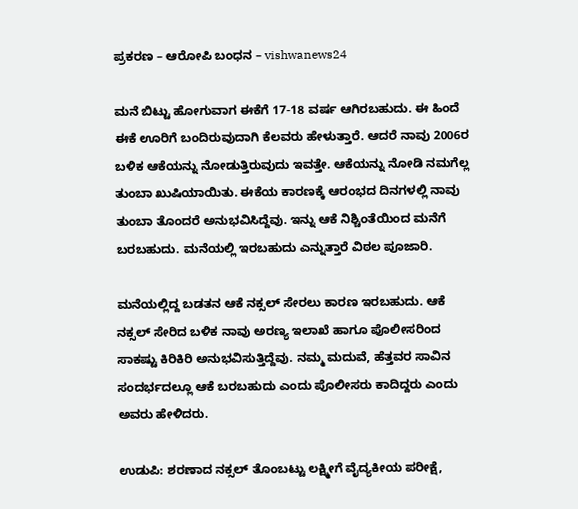ಪ್ರಕರಣ – ಆರೋಪಿ ಬಂಧನ – vishwanews24

ಮನೆ ಬಿಟ್ಟು ಹೋಗುವಾಗ ಈಕೆಗೆ 17-18 ವರ್ಷ ಆಗಿರಬಹುದು. ಈ ಹಿಂದೆ ಈಕೆ ಊರಿಗೆ ಬಂದಿರುವುದಾಗಿ ಕೆಲವರು ಹೇಳುತ್ತಾರೆ. ಆದರೆ ನಾವು 2006ರ ಬಳಿಕ ಆಕೆಯನ್ನು ನೋಡುತ್ತಿರುವುದು ಇವತ್ತೇ. ಆಕೆಯನ್ನು ನೋಡಿ ನಮಗೆಲ್ಲ ತುಂಬಾ ಖುಷಿಯಾಯಿತು. ಈಕೆಯ ಕಾರಣಕ್ಕೆ ಆರಂಭದ ದಿನಗಳಲ್ಲಿ ನಾವು ತುಂಬಾ ತೊಂದರೆ ಅನುಭವಿಸಿದ್ದೆವು. ಇನ್ನು ಆಕೆ ನಿಶ್ಚಿಂತೆಯಿಂದ ಮನೆಗೆ ಬರಬಹುದು. ಮನೆಯಲ್ಲಿ ಇರಬಹುದು ಎನ್ನುತ್ತಾರೆ ವಿಠಲ ಪೂಜಾರಿ.

ಮನೆಯಲ್ಲಿದ್ದ ಬಡತನ ಆಕೆ ನಕ್ಸಲ್‌ ಸೇರಲು ಕಾರಣ ಇರಬಹುದು. ಆಕೆ ನಕ್ಸಲ್‌ ಸೇರಿದ ಬಳಿಕ ನಾವು ಅರಣ್ಯ ಇಲಾಖೆ ಹಾಗೂ ಪೊಲೀಸರಿಂದ ಸಾಕಷ್ಟು ಕಿರಿಕಿರಿ ಅನುಭವಿಸುತ್ತಿದ್ದೆವು. ನಮ್ಮ ಮದುವೆ, ಹೆತ್ತವರ ಸಾವಿನ ಸಂದರ್ಭದಲ್ಲೂ ಆಕೆ ಬರಬಹುದು ಎಂದು ಪೊಲೀಸರು ಕಾದಿದ್ದರು ಎಂದು ಅವರು ಹೇಳಿದರು.

ಉಡುಪಿ: ಶರಣಾದ ನಕ್ಸಲ್ ತೊಂಬಟ್ಟು ಲಕ್ಷ್ಮೀಗೆ ವೈದ್ಯಕೀಯ ಪರೀಕ್ಷೆ,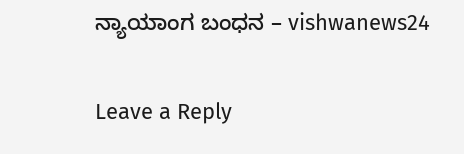ನ್ಯಾಯಾಂಗ ಬಂಧನ – vishwanews24

Leave a Reply